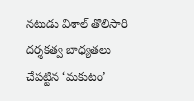నటుడు విశాల్ తొలిసారి దర్శకత్వ బాధ్యతలు చేపట్టిన ‘మకుటం’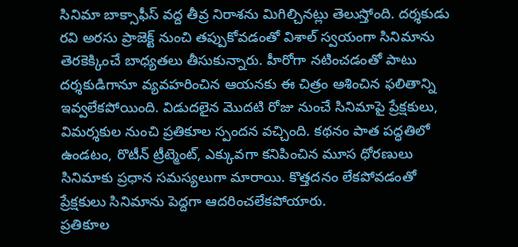సినిమా బాక్సాఫీస్ వద్ద తీవ్ర నిరాశను మిగిల్చినట్లు తెలుస్తోంది. దర్శకుడు రవి అరసు ప్రాజెక్ట్ నుంచి తప్పుకోవడంతో విశాల్ స్వయంగా సినిమాను తెరకెక్కించే బాధ్యతలు తీసుకున్నారు. హీరోగా నటించడంతో పాటు దర్శకుడిగానూ వ్యవహరించిన ఆయనకు ఈ చిత్రం ఆశించిన ఫలితాన్ని ఇవ్వలేకపోయింది. విడుదలైన మొదటి రోజు నుంచే సినిమాపై ప్రేక్షకులు, విమర్శకుల నుంచి ప్రతికూల స్పందన వచ్చింది. కథనం పాత పద్ధతిలో ఉండటం, రొటీన్ ట్రీట్మెంట్, ఎక్కువగా కనిపించిన మూస ధోరణులు సినిమాకు ప్రధాన సమస్యలుగా మారాయి. కొత్తదనం లేకపోవడంతో ప్రేక్షకులు సినిమాను పెద్దగా ఆదరించలేకపోయారు.
ప్రతికూల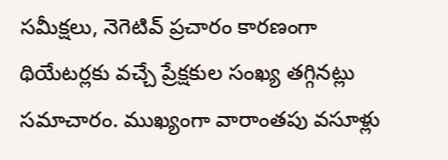సమీక్షలు, నెగెటివ్ ప్రచారం కారణంగా థియేటర్లకు వచ్చే ప్రేక్షకుల సంఖ్య తగ్గినట్లు సమాచారం. ముఖ్యంగా వారాంతపు వసూళ్లు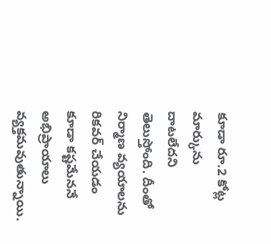కూడా రూ.2 కోట్ల మార్కును దాటలేదని తెలుస్తోంది. దీంతో నిర్మాణ వ్యయాలను రికవర్ చేయడం కూడా కష్టమేననే అభిప్రాయాలు వ్యక్తమవుతున్నాయి.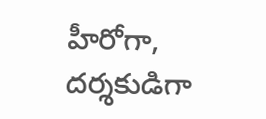హీరోగా, దర్శకుడిగా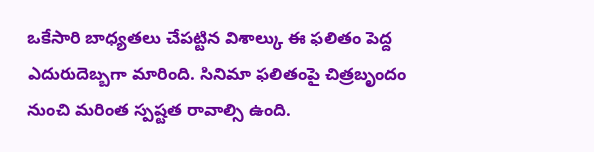ఒకేసారి బాధ్యతలు చేపట్టిన విశాల్కు ఈ ఫలితం పెద్ద ఎదురుదెబ్బగా మారింది. సినిమా ఫలితంపై చిత్రబృందం నుంచి మరింత స్పష్టత రావాల్సి ఉంది.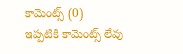కామెంట్స్ (0)
ఇప్పటికి కామెంట్స్ లేవు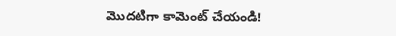మొదటిగా కామెంట్ చేయండి!